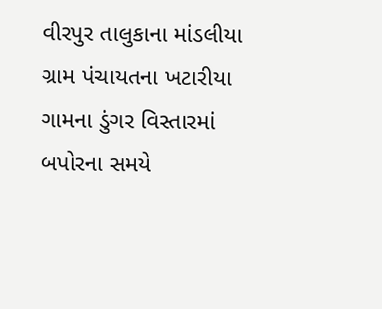વીરપુર તાલુકાના માંડલીયા ગ્રામ પંચાયતના ખટારીયા ગામના ડુંગર વિસ્તારમાં બપોરના સમયે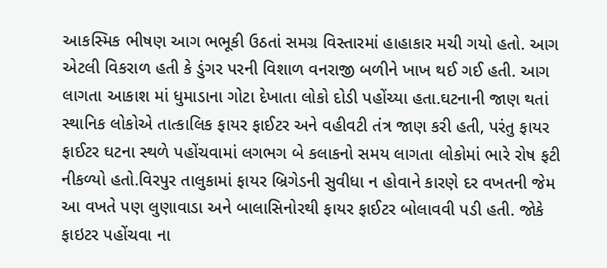આકસ્મિક ભીષણ આગ ભભૂકી ઉઠતાં સમગ્ર વિસ્તારમાં હાહાકાર મચી ગયો હતો. આગ એટલી વિકરાળ હતી કે ડુંગર પરની વિશાળ વનરાજી બળીને ખાખ થઈ ગઈ હતી. આગ લાગતા આકાશ માં ધુમાડાના ગોટા દેખાતા લોકો દોડી પહોંચ્યા હતા.ઘટનાની જાણ થતાં સ્થાનિક લોકોએ તાત્કાલિક ફાયર ફાઈટર અને વહીવટી તંત્ર જાણ કરી હતી, પરંતુ ફાયર ફાઈટર ઘટના સ્થળે પહોંચવામાં લગભગ બે કલાકનો સમય લાગતા લોકોમાં ભારે રોષ ફટી નીકળ્યો હતો.વિરપુર તાલુકામાં ફાયર બ્રિગેડની સુવીધા ન હોવાને કારણે દર વખતની જેમ આ વખતે પણ લુણાવાડા અને બાલાસિનોરથી ફાયર ફાઈટર બોલાવવી પડી હતી. જોકે ફાઇટર પહોંચવા ના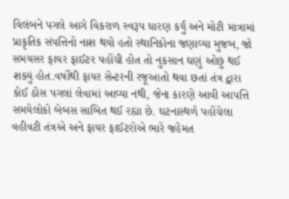વિલંબને પગલે આગે વિકરાળ સ્વરૂપ ધારણ કર્યું અને મોટી માત્રામાં પ્રાકૃતિક સંપત્તિનો નાશ થયો હતો સ્થાનિકોના જણાવ્યા મુજબ, જો સમયસર ફાયર ફાઈટર પહોંચી હોત તો નુકસાન ઘણું ઓછું થઈ શક્યું હોત.વર્ષોથી ફાયર સેન્ટરની રજૂઆતો થવા છતાં તંત્ર દ્વારા કોઈ ઠોસ પગલાં લેવામાં આવ્યા નથી, જેના કારણે આવી આપત્તિ સમયેલોકો બેબસ સાબિત થઈ રહ્યા છે. ઘટનાસ્થળે પહોંચેલા વહીવટી તંત્રએ અને ફાયર ફાઈટરોએ ભારે જહેમત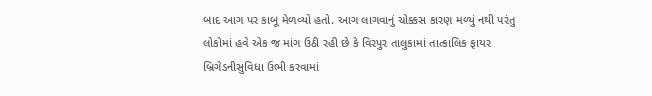બાદ આગ પર કાબૂ મેળવ્યો હતો. આગ લાગવાનું ચોક્કસ કારણ મળ્યું નથી પરંતુ લોકોમાં હવે એક જ માંગ ઉઠી રહી છે કે વિરપુર તાલુકામાં તાત્કાલિક ફાયર બ્રિગેડનીસુવિધા ઉભી કરવામાં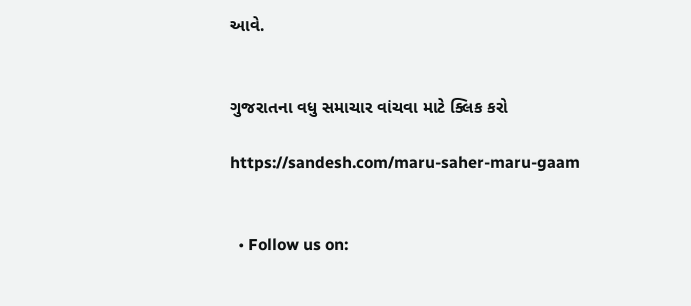આવે.


ગુજરાતના વધુ સમાચાર વાંચવા માટે ક્લિક કરો

https://sandesh.com/maru-saher-maru-gaam


  • Follow us on: